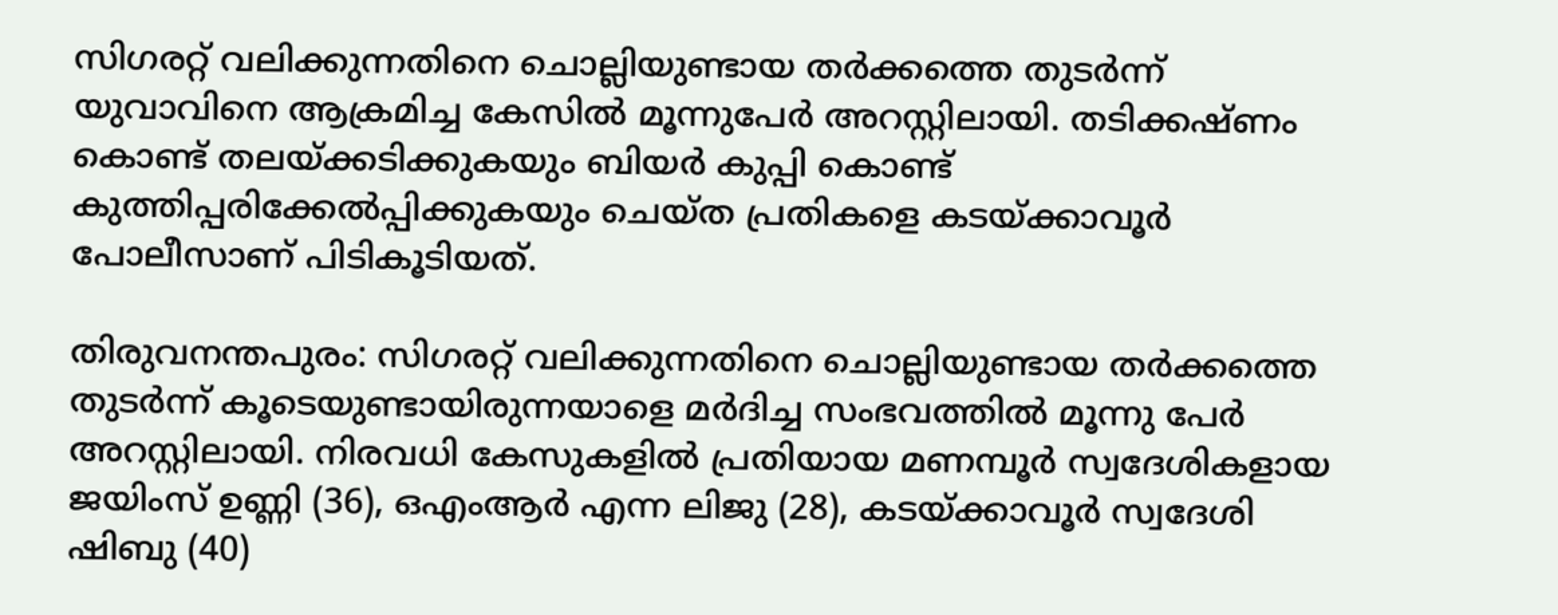സിഗരറ്റ് വലിക്കുന്നതിനെ ചൊല്ലിയുണ്ടായ തർക്കത്തെ തുടർന്ന് യുവാവിനെ ആക്രമിച്ച കേസിൽ മൂന്നുപേർ അറസ്റ്റിലായി. തടിക്കഷ്ണം കൊണ്ട് തലയ്ക്കടിക്കുകയും ബിയർ കുപ്പി കൊണ്ട് കുത്തിപ്പരിക്കേൽപ്പിക്കുകയും ചെയ്ത പ്രതികളെ കടയ്ക്കാവൂർ പോലീസാണ് പിടികൂടിയത്.

തിരുവനന്തപുരം: സിഗരറ്റ് വലിക്കുന്നതിനെ ചൊല്ലിയുണ്ടായ തർക്കത്തെ തുടർന്ന് കൂടെയുണ്ടായിരുന്നയാളെ മർദിച്ച സംഭവത്തിൽ മൂന്നു പേർ അറസ്റ്റിലായി. നിരവധി കേസുകളിൽ പ്രതിയായ മണമ്പൂർ സ്വദേശികളായ ജയിംസ് ഉണ്ണി (36), ഒഎംആർ എന്ന ലിജു (28), കടയ്ക്കാവൂർ സ്വദേശി ഷിബു (40)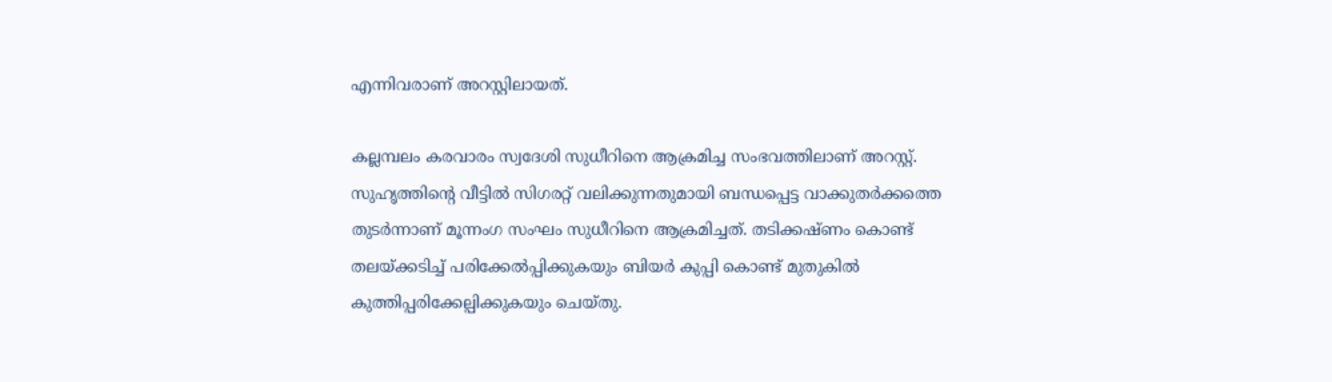എന്നിവരാണ് അറസ്റ്റിലായത്.

കല്ലമ്പലം കരവാരം സ്വദേശി സുധീറിനെ ആക്രമിച്ച സംഭവത്തിലാണ് അറസ്റ്റ്. സുഹൃത്തിന്‍റെ വീട്ടിൽ സിഗരറ്റ് വലിക്കുന്നതുമായി ബന്ധപ്പെട്ട വാക്കുതർക്കത്തെ തുടർന്നാണ് മൂന്നംഗ സംഘം സുധീറിനെ ആക്രമിച്ചത്. തടിക്കഷ്ണം കൊണ്ട് തലയ്ക്കടിച്ച് പരിക്കേൽപ്പിക്കുകയും ബിയർ കുപ്പി കൊണ്ട് മുതുകിൽ കുത്തിപ്പരിക്കേല്പിക്കുകയും ചെയ്തു.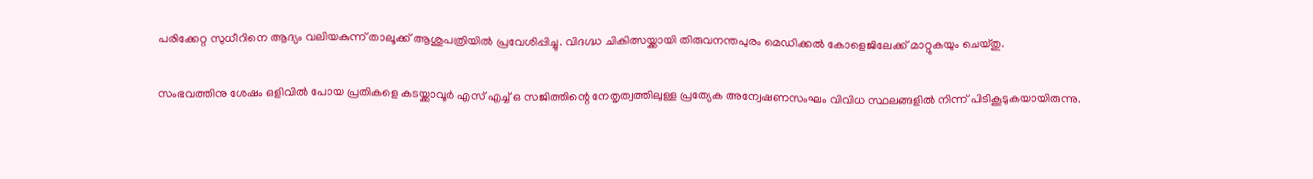പരിക്കേറ്റ സുധീറിനെ ആദ്യം വലിയകുന്ന് താലൂക്ക് ആശുപത്രിയിൽ പ്രവേശിപ്പിച്ചു. വിദഗ്ദ്ധ ചികിത്സയ്ക്കായി തിരുവനന്തപുരം മെഡിക്കൽ കോളെജിലേക്ക് മാറ്റുകയും ചെയ്തു.

സംഭവത്തിനു ശേഷം ഒളിവിൽ പോയ പ്രതികളെ കടയ്ക്കാവൂർ എസ് എച്ച് ഒ സജിത്തിന്റെ നേതൃത്വത്തിലുള്ള പ്രത്യേക അന്വേഷണസംഘം വിവിധ സ്ഥലങ്ങളിൽ നിന്ന് പിടികൂടുകയായിരുന്നു.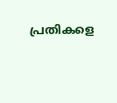പ്രതികളെ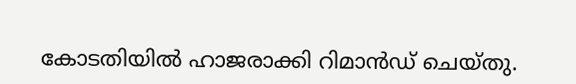കോടതിയിൽ ഹാജരാക്കി റിമാൻഡ് ചെയ്തു.